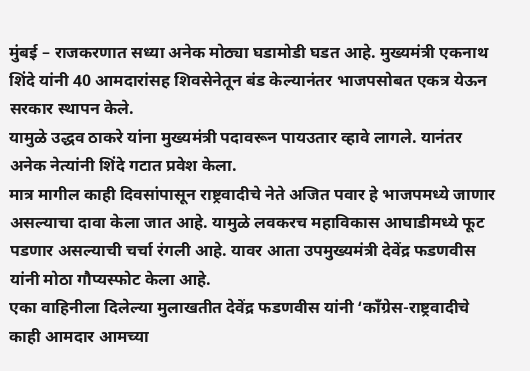मुंबई – राजकरणात सध्या अनेक मोठ्या घडामोडी घडत आहे. मुख्यमंत्री एकनाथ शिंदे यांनी 40 आमदारांसह शिवसेनेतून बंड केल्यानंतर भाजपसोबत एकत्र येऊन सरकार स्थापन केले.
यामुळे उद्धव ठाकरे यांना मुख्यमंत्री पदावरून पायउतार व्हावे लागले. यानंतर अनेक नेत्यांनी शिंदे गटात प्रवेश केला.
मात्र मागील काही दिवसांपासून राष्ट्रवादीचे नेते अजित पवार हे भाजपमध्ये जाणार असल्याचा दावा केला जात आहे. यामुळे लवकरच महाविकास आघाडीमध्ये फूट पडणार असल्याची चर्चा रंगली आहे. यावर आता उपमुख्यमंत्री देवेंद्र फडणवीस यांनी मोठा गौप्यस्फोट केला आहे.
एका वाहिनीला दिलेल्या मुलाखतीत देवेंद्र फडणवीस यांनी ‘काँग्रेस-राष्ट्रवादीचे काही आमदार आमच्या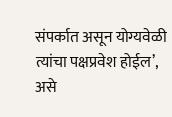संपर्कात असून योग्यवेळी त्यांचा पक्षप्रवेश होईल’, असे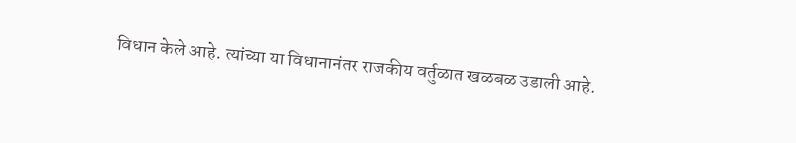विधान केले आहे. त्यांच्या या विधानानंतर राजकीय वर्तुळात खळबळ उडाली आहे.